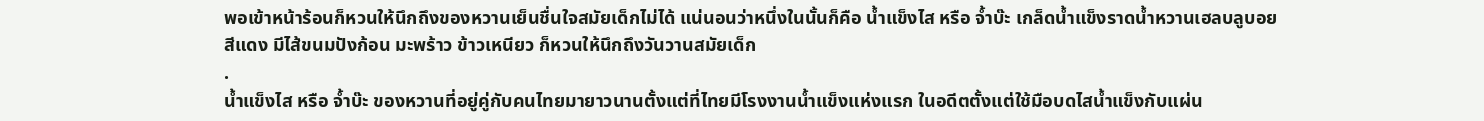พอเข้าหน้าร้อนก็หวนให้นึกถึงของหวานเย็นชื่นใจสมัยเด็กไม่ได้ แน่นอนว่าหนึ่งในนั้นก็คือ น้ำแข็งไส หรือ จ้ำบ๊ะ เกล็ดน้ำแข็งราดน้ำหวานเฮลบลูบอยสีแดง มีไส้ขนมปังก้อน มะพร้าว ข้าวเหนียว ก็หวนให้นึกถึงวันวานสมัยเด็ก
.
น้ำแข็งไส หรือ จ้ำบ๊ะ ของหวานที่อยู่คู่กับคนไทยมายาวนานตั้งแต่ที่ไทยมีโรงงานน้ำแข็งแห่งแรก ในอดีตตั้งแต่ใช้มือบดไสน้ำแข็งกับแผ่น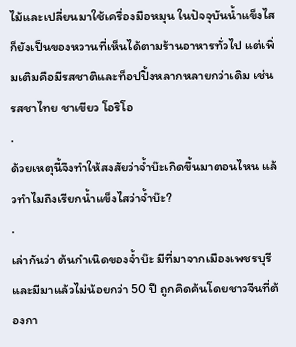ไม้และเปลี่ยนมาใช้เครื่องมือหมุน ในปัจจุบันน้ำแข็งไสก็ยังเป็นของหวานที่เห็นได้ตามร้านอาหารทั่วไป แต่เพิ่มเติมคือมีรสชาติและท็อปปิ้งหลากหลายกว่าเดิม เช่น รสชาไทย ชาเขียว โอริโอ
.
ด้วยเหตุนี้จึงทำให้สงสัยว่าจ้ำบ๊ะเกิดขึ้นมาตอนไหน แล้วทำไมถึงเรียกน้ำแข็งไสว่าจ้ำบ๊ะ?
.
เล่ากันว่า ต้นกำเนิดของจ้ำบ๊ะ มีที่มาจากเมืองเพชรบุรี และมีมาแล้วไม่น้อยกว่า 50 ปี ถูกคิดค้นโดยชาวจีนที่ต้องกา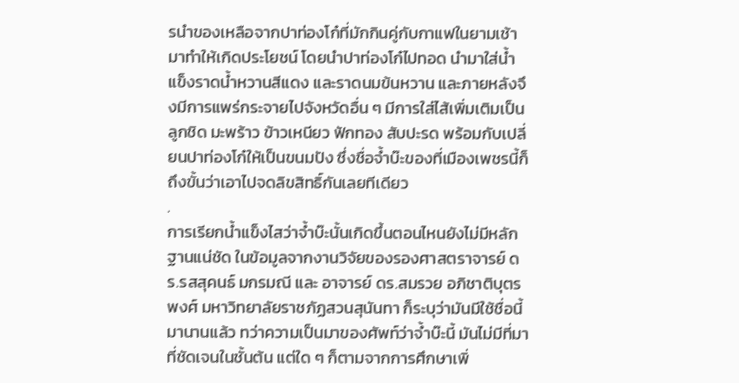รนำของเหลือจากปาท่องโก๋ที่มักกินคู่กับกาแฟในยามเช้ามาทำให้เกิดประโยชน์ โดยนำปาท่องโก๋ไปทอด นำมาใส่น้ำแข็งราดน้ำหวานสีแดง และราดนมข้นหวาน และภายหลังจึงมีการแพร่กระจายไปจังหวัดอื่น ๆ มีการใส่ไส้เพิ่มเติมเป็นลูกชิด มะพร้าว ข้าวเหนียว ฟักทอง สับปะรด พร้อมกับเปลี่ยนปาท่องโก๋ให้เป็นขนมปัง ซึ่งชื่อจ้ำบ๊ะของที่เมืองเพชรนี้ก็ถึงขั้นว่าเอาไปจดลิขสิทธิ์กันเลยทีเดียว
.
การเรียกน้ำแข็งไสว่าจ้ำบ๊ะนั้นเกิดขึ้นตอนไหนยังไม่มีหลักฐานแน่ชัด ในข้อมูลจากงานวิจัยของรองศาสตราจารย์ ดร.รสสุคนธ์ มกรมณี และ อาจารย์ ดร.สมรวย อภิชาติบุตรพงศ์ มหาวิทยาลัยราชภัฏสวนสุนันทา ก็ระบุว่ามันมีใช้ชื่อนี้มานานแล้ว ทว่าความเป็นมาของศัพท์ว่าจ้ำบ๊ะนี้ มันไม่มีที่มาที่ชัดเจนในชั้นต้น แต่ใด ๆ ก็ตามจากการศึกษาเพิ่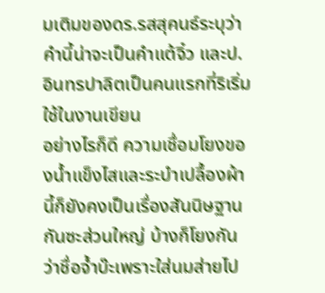มเติมของดร.รสสุคนธ์ระบุว่าคำนี้น่าจะเป็นคำแต้จิ๋ว และป.อินทรปาลิตเป็นคนแรกที่ริเริ่มใช้ในงานเขียน
อย่างไรก็ดี ความเชื่อมโยงของน้ำแข็งไสและระบำเปลื้องผ้านี้ก็ยังคงเป็นเรื่องสันนิษฐานกันซะส่วนใหญ่ บ้างก็โยงกันว่าชื่อจ้ำบ๊ะเพราะใส่นมส่ายไป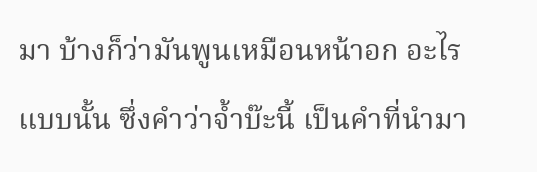มา บ้างก็ว่ามันพูนเหมือนหน้าอก อะไรแบบนั้น ซึ่งคำว่าจ้ำบ๊ะนี้ เป็นคำที่นำมา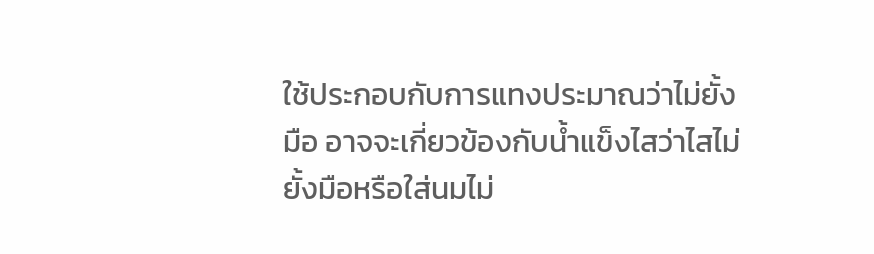ใช้ประกอบกับการแทงประมาณว่าไม่ยั้งมือ อาจจะเกี่ยวข้องกับน้ำแข็งไสว่าไสไม่ยั้งมือหรือใส่นมไม่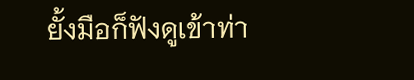ยั้งมือก็ฟังดูเข้าท่า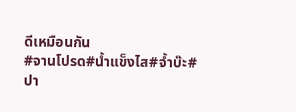ดีเหมือนกัน
#จานโปรด#น้ำแข็งไส#จ้ำบ๊ะ#ปา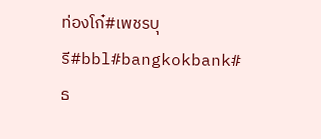ท่องโก๋#เพชรบุรี#bbl#bangkokbank#ธ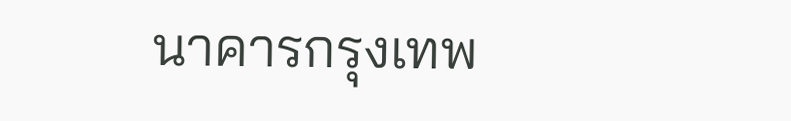นาคารกรุงเทพ